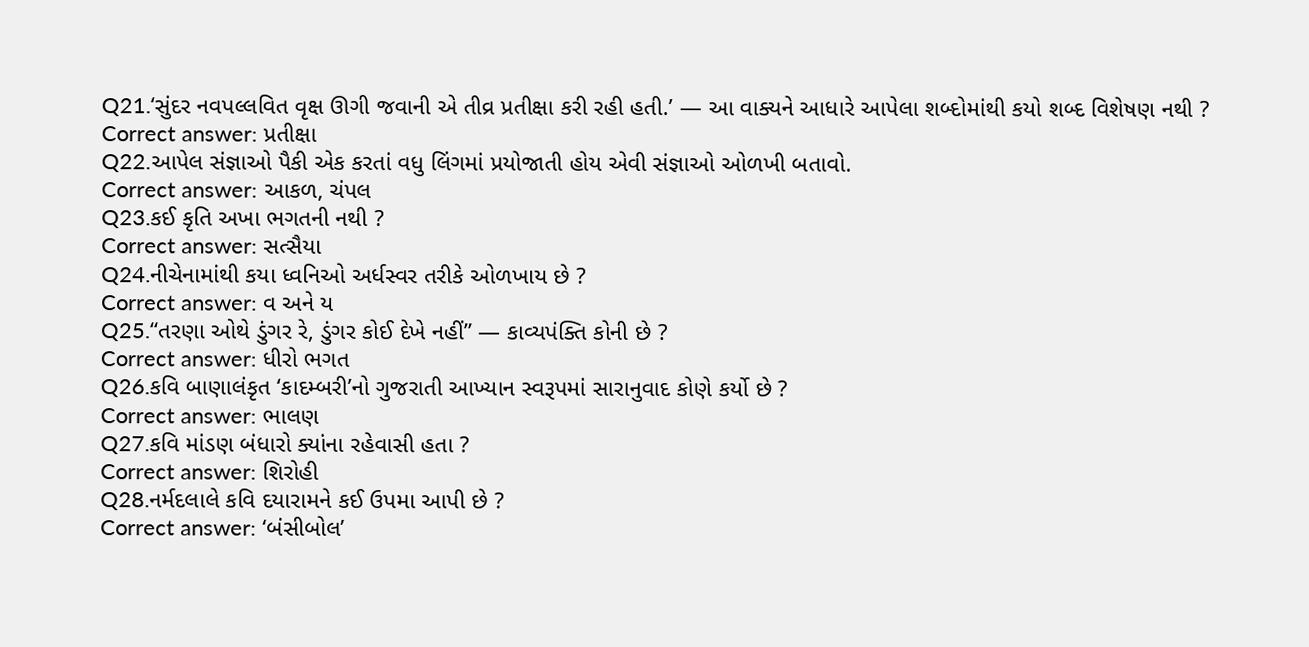Q21.‘સુંદર નવપલ્લવિત વૃક્ષ ઊગી જવાની એ તીવ્ર પ્રતીક્ષા કરી રહી હતી.’ — આ વાક્યને આધારે આપેલા શબ્દોમાંથી કયો શબ્દ વિશેષણ નથી ?
Correct answer: પ્રતીક્ષા
Q22.આપેલ સંજ્ઞાઓ પૈકી એક કરતાં વધુ લિંગમાં પ્રયોજાતી હોય એવી સંજ્ઞાઓ ઓળખી બતાવો.
Correct answer: આકળ, ચંપલ
Q23.કઈ કૃતિ અખા ભગતની નથી ?
Correct answer: સત્સૈયા
Q24.નીચેનામાંથી કયા ધ્વનિઓ અર્ધસ્વર તરીકે ઓળખાય છે ?
Correct answer: વ અને ય
Q25.“તરણા ઓથે ડુંગર રે, ડુંગર કોઈ દેખે નહીં” — કાવ્યપંક્તિ કોની છે ?
Correct answer: ધીરો ભગત
Q26.કવિ બાણાલંકૃત ‘કાદમ્બરી’નો ગુજરાતી આખ્યાન સ્વરૂપમાં સારાનુવાદ કોણે કર્યો છે ?
Correct answer: ભાલણ
Q27.કવિ માંડણ બંધારો ક્યાંના રહેવાસી હતા ?
Correct answer: શિરોહી
Q28.નર્મદલાલે કવિ દયારામને કઈ ઉપમા આપી છે ?
Correct answer: ‘બંસીબોલ’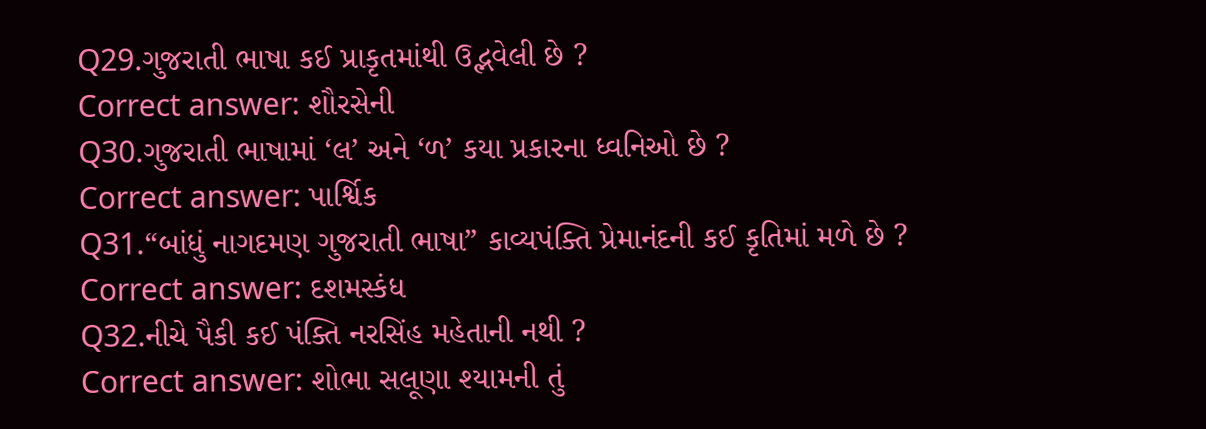Q29.ગુજરાતી ભાષા કઈ પ્રાકૃતમાંથી ઉદ્ભવેલી છે ?
Correct answer: શૌરસેની
Q30.ગુજરાતી ભાષામાં ‘લ’ અને ‘ળ’ કયા પ્રકારના ધ્વનિઓ છે ?
Correct answer: પાર્શ્વિક
Q31.“બાંધું નાગદમણ ગુજરાતી ભાષા” કાવ્યપંક્તિ પ્રેમાનંદની કઈ કૃતિમાં મળે છે ?
Correct answer: દશમસ્કંધ
Q32.નીચે પૈકી કઈ પંક્તિ નરસિંહ મહેતાની નથી ?
Correct answer: શોભા સલૂણા શ્યામની તું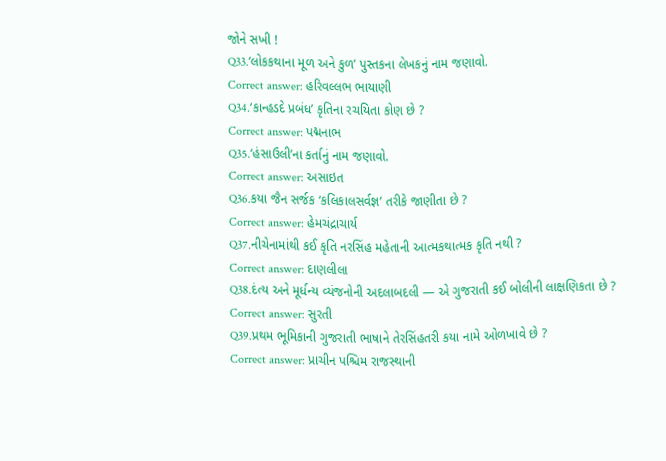જોને સખી !
Q33.‘લોકકથાના મૂળ અને કુળ’ પુસ્તકના લેખકનું નામ જણાવો.
Correct answer: હરિવલ્લભ ભાયાણી
Q34.‘કાન્હડદે પ્રબંધ’ કૃતિના રચયિતા કોણ છે ?
Correct answer: પદ્મનાભ
Q35.‘હંસાઉલી’ના કર્તાનું નામ જણાવો.
Correct answer: અસાઇત
Q36.કયા જૈન સર્જક ‘કલિકાલસર્વજ્ઞ’ તરીકે જાણીતા છે ?
Correct answer: હેમચંદ્રાચાર્ય
Q37.નીચેનામાંથી કઈ કૃતિ નરસિંહ મહેતાની આત્મકથાત્મક કૃતિ નથી ?
Correct answer: દાણલીલા
Q38.દંત્ય અને મૂર્ધન્ય વ્યંજનોની અદલાબદલી — એ ગુજરાતી કઈ બોલીની લાક્ષણિકતા છે ?
Correct answer: સુરતી
Q39.પ્રથમ ભૂમિકાની ગુજરાતી ભાષાને તેરસિંહતરી કયા નામે ઓળખાવે છે ?
Correct answer: પ્રાચીન પશ્ચિમ રાજસ્થાની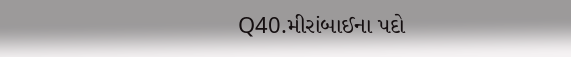Q40.મીરાંબાઈના પદો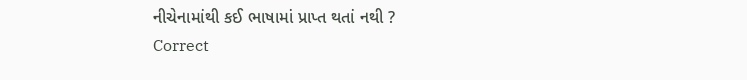નીચેનામાંથી કઈ ભાષામાં પ્રાપ્ત થતાં નથી ?
Correct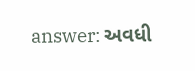answer: અવધી